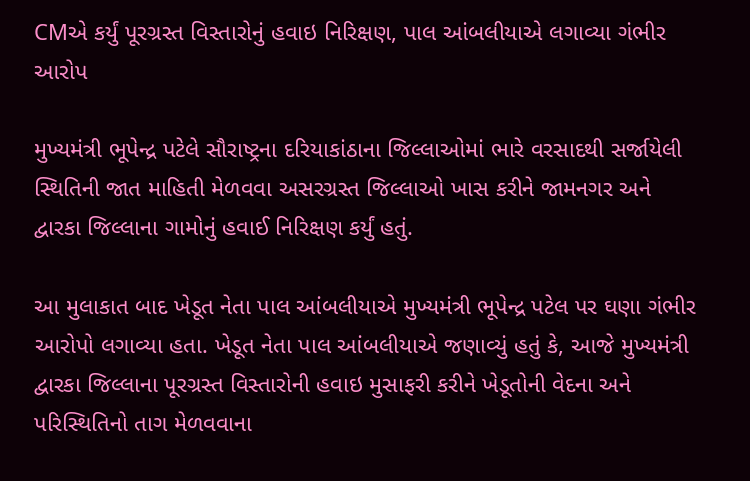CMએ કર્યું પૂરગ્રસ્ત વિસ્તારોનું હવાઇ નિરિક્ષણ, પાલ આંબલીયાએ લગાવ્યા ગંભીર આરોપ

મુખ્યમંત્રી ભૂપેન્દ્ર પટેલે સૌરાષ્ટ્રના દરિયાકાંઠાના જિલ્લાઓમાં ભારે વરસાદથી સર્જાયેલી સ્થિતિની જાત માહિતી મેળવવા અસરગ્રસ્ત જિલ્લાઓ ખાસ કરીને જામનગર અને દ્વારકા જિલ્લાના ગામોનું હવાઈ નિરિક્ષણ કર્યું હતું.

આ મુલાકાત બાદ ખેડૂત નેતા પાલ આંબલીયાએ મુખ્યમંત્રી ભૂપેન્દ્ર પટેલ પર ઘણા ગંભીર આરોપો લગાવ્યા હતા. ખેડૂત નેતા પાલ આંબલીયાએ જણાવ્યું હતું કે, આજે મુખ્યમંત્રી દ્વારકા જિલ્લાના પૂરગ્રસ્ત વિસ્તારોની હવાઇ મુસાફરી કરીને ખેડૂતોની વેદના અને પરિસ્થિતિનો તાગ મેળવવાના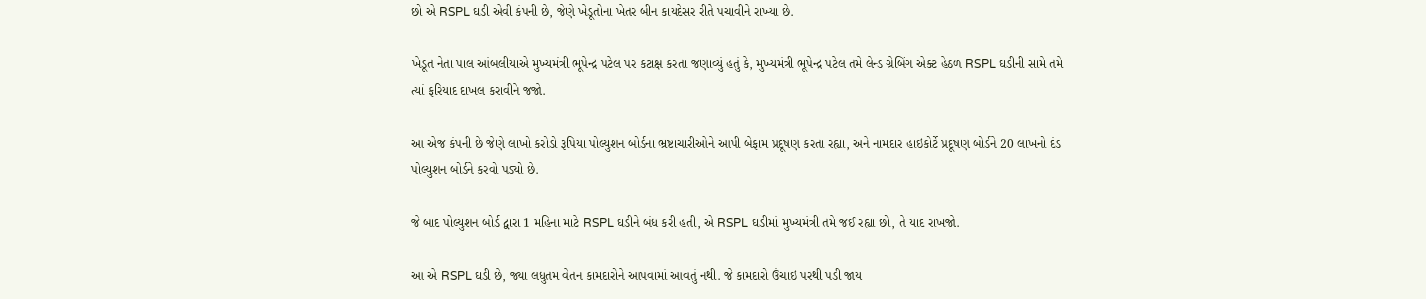છો એ RSPL ઘડી એવી કંપની છે, જેણે ખેડૂતોના ખેતર બીન કાયદેસર રીતે પચાવીને રાખ્યા છે.

ખેડૂત નેતા પાલ આંબલીયાએ મુખ્યમંત્રી ભૂપેન્દ્ર પટેલ પર કટાક્ષ કરતા જણાવ્યું હતું કે, મુખ્યમંત્રી ભૂપેન્દ્ર પટેલ તમે લેન્ડ ગ્રેબિંગ એક્ટ હેઠળ RSPL ઘડીની સામે તમે ત્યાં ફરિયાદ દાખલ કરાવીને જજો.

આ એજ કંપની છે જેણે લાખો કરોડો રૂપિયા પોલ્યુશન બોર્ડના ભ્રષ્ટાચારીઓને આપી બેફામ પ્રદૂષણ કરતા રહ્યા, અને નામદાર હાઇકોર્ટે પ્રદૂષણ બોર્ડને 20 લાખનો દંડ પોલ્યુશન બોર્ડને કરવો પડ્યો છે.

જે બાદ પોલ્યુશન બોર્ડ દ્વારા 1 મહિના માટે RSPL ઘડીને બંધ કરી હતી, એ RSPL ઘડીમાં મુખ્યમંત્રી તમે જઈ રહ્યા છો, તે યાદ રાખજો.

આ એ RSPL ઘડી છે, જ્યા લધુતમ વેતન કામદારોને આપવામાં આવતું નથી. જે કામદારો ઉંચાઇ પરથી પડી જાય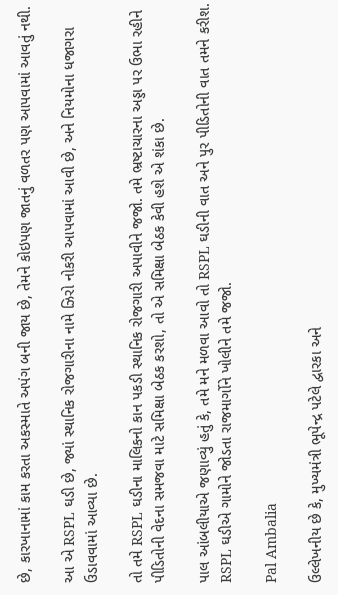છે, કારખાનામાં કામ કરતા અકસ્માતે અપંગ બની જાય છે, તેમને કોઇપણ જાતનું વળતર પણ આપવામાં આવતું નથી.

આ એ RSPL ઘડી છે, જ્યાં સ્થાનિક રોજગારીના નામે ઝિરો નોકરી આપવામાં આવી છે, અને નિયમોના ધજાગરા ઉડાવવામાં આવ્યા છે.

તો તમે RSPL ઘડીના માલિકનો કાન પકડી સ્થાનિક રોજગારી અપાવીને જજો. તમે ભ્રષ્ટાચારના અડ્ડા પર ઉભા રહીને પીડિતોની વેદના સમજવા માટે સમિક્ષા બેઠક કરશો, તો એ સમિક્ષા બેઠક કેવી હશે એ શંકા છે.

પાલ આંબલીયાએ જણાવ્યું હતું કે, તમે મને મળવા આવો તો RSPL ઘડીની વાત અને પુર પીડિતોની વાત તમને કરીશ. RSPL ઘડીએ ગામોને જોડતા રાજમાર્ગોને ખોલીને તમે જજો.

Pal Ambalia

ઉલ્લેખનીય છે કે, મુખ્યમંત્રી ભૂપેન્દ્ર પટેલે દ્વારકા અને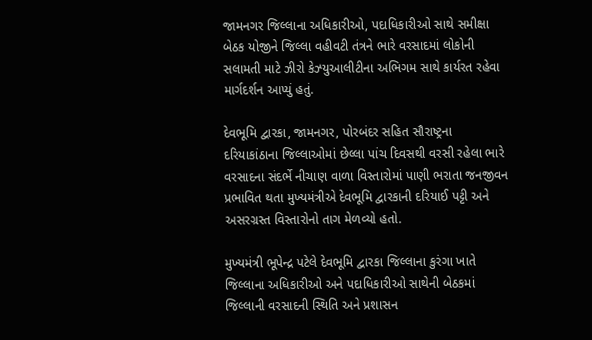જામનગર જિલ્લાના અધિકારીઓ, પદાધિકારીઓ સાથે સમીક્ષા બેઠક યોજીને જિલ્લા વહીવટી તંત્રને ભારે વરસાદમાં લોકોની સલામતી માટે ઝીરો કેઝ્યુઆલીટીના અભિગમ સાથે કાર્યરત રહેવા માર્ગદર્શન આપ્યું હતું.

દેવભૂમિ દ્વારકા, જામનગર, પોરબંદર સહિત સૌરાષ્ટ્રના દરિયાકાંઠાના જિલ્લાઓમાં છેલ્લા પાંચ દિવસથી વરસી રહેલા ભારે વરસાદના સંદર્ભે નીચાણ વાળા વિસ્તારોમાં પાણી ભરાતા જનજીવન પ્રભાવિત થતા મુખ્યમંત્રીએ દેવભૂમિ દ્વારકાની દરિયાઈ પટ્ટી અને અસરગ્રસ્ત વિસ્તારોનો તાગ મેળવ્યો હતો.

મુખ્યમંત્રી ભૂપેન્દ્ર પટેલે દેવભૂમિ દ્વારકા જિલ્લાના કુરંગા ખાતે જિલ્લાના અધિકારીઓ અને પદાધિકારીઓ સાથેની બેઠકમાં જિલ્લાની વરસાદની સ્થિતિ અને પ્રશાસન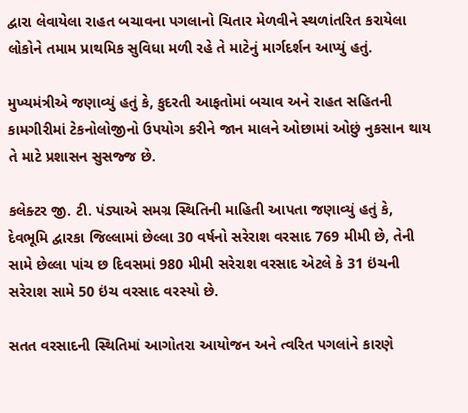દ્વારા લેવાયેલા રાહત બચાવના પગલાનો ચિતાર મેળવીને સ્થળાંતરિત કરાયેલા લોકોને તમામ પ્રાથમિક સુવિધા મળી રહે તે માટેનું માર્ગદર્શન આપ્યું હતું.

મુખ્યમંત્રીએ જણાવ્યું હતું કે, કુદરતી આફતોમાં બચાવ અને રાહત સહિતની કામગીરીમાં ટેકનોલોજીનો ઉપયોગ કરીને જાન માલને ઓછામાં ઓછું નુકસાન થાય તે માટે પ્રશાસન સુસજ્જ છે.

કલેક્ટર જી. ટી. પંડ્યાએ સમગ્ર સ્થિતિની માહિતી આપતા જણાવ્યું હતું કે, દેવભૂમિ દ્વારકા જિલ્લામાં છેલ્લા 30 વર્ષનો સરેરાશ વરસાદ 769 મીમી છે, તેની સામે છેલ્લા પાંચ છ દિવસમાં 980 મીમી સરેરાશ વરસાદ એટલે કે 31 ઇંચની સરેરાશ સામે 50 ઇંચ વરસાદ વરસ્યો છે.

સતત વરસાદની સ્થિતિમાં આગોતરા આયોજન અને ત્વરિત પગલાંને કારણે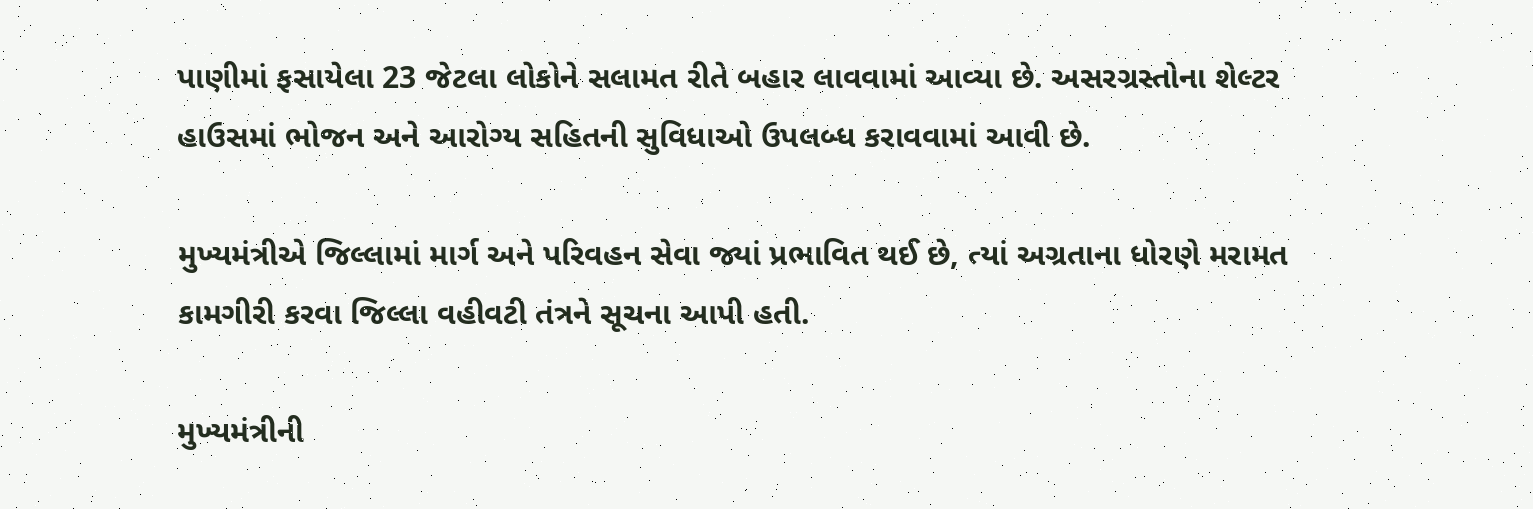પાણીમાં ફસાયેલા 23 જેટલા લોકોને સલામત રીતે બહાર લાવવામાં આવ્યા છે. અસરગ્રસ્તોના શેલ્ટર હાઉસમાં ભોજન અને આરોગ્ય સહિતની સુવિધાઓ ઉપલબ્ધ કરાવવામાં આવી છે.

મુખ્યમંત્રીએ જિલ્લામાં માર્ગ અને પરિવહન સેવા જ્યાં પ્રભાવિત થઈ છે, ત્યાં અગ્રતાના ધોરણે મરામત કામગીરી કરવા જિલ્લા વહીવટી તંત્રને સૂચના આપી હતી.

મુખ્યમંત્રીની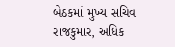બેઠકમાં મુખ્ય સચિવ રાજકુમાર, અધિક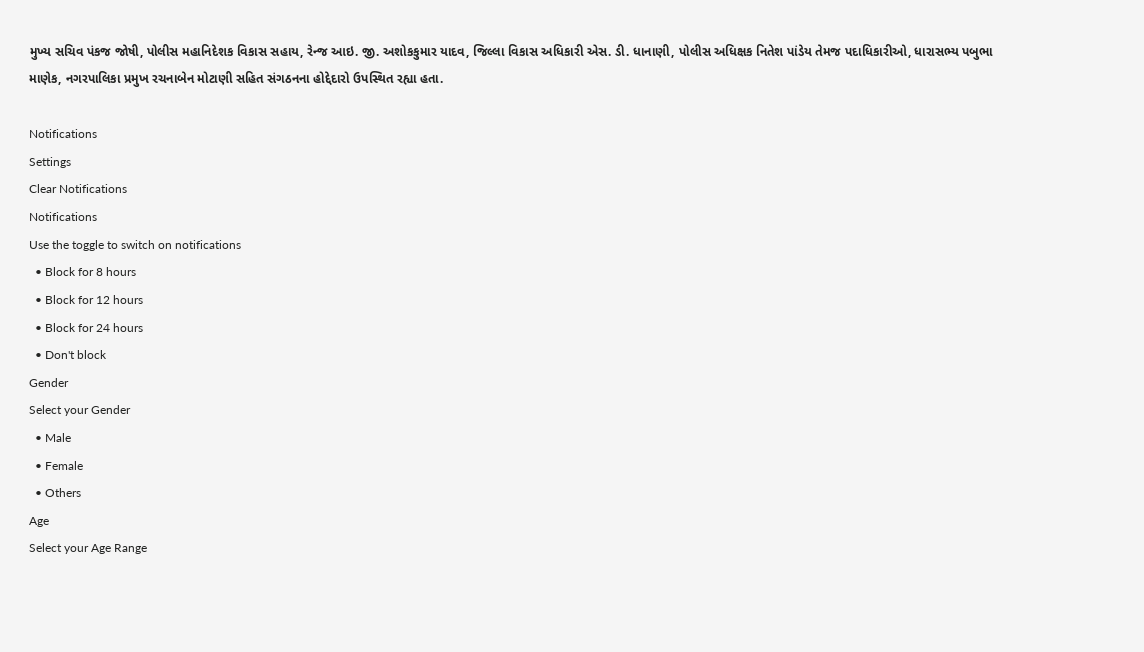મુખ્ય સચિવ પંકજ જોષી, પોલીસ મહાનિદેશક વિકાસ સહાય, રેન્જ આઇ. જી. અશોકકુમાર યાદવ, જિલ્લા વિકાસ અધિકારી એસ. ડી. ધાનાણી, પોલીસ અધિક્ષક નિતેશ પાંડેય તેમજ પદાધિકારીઓ, ધારાસભ્ય પબુભા માણેક, નગરપાલિકા પ્રમુખ રચનાબેન મોટાણી સહિત સંગઠનના હોદ્દેદારો ઉપસ્થિત રહ્યા હતા.

Notifications
Settings
Clear Notifications
Notifications
Use the toggle to switch on notifications
  • Block for 8 hours
  • Block for 12 hours
  • Block for 24 hours
  • Don't block
Gender
Select your Gender
  • Male
  • Female
  • Others
Age
Select your Age Range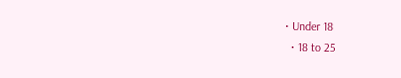• Under 18
  • 18 to 25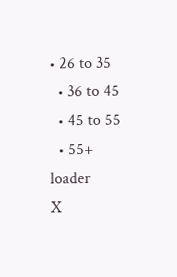• 26 to 35
  • 36 to 45
  • 45 to 55
  • 55+
loader
X